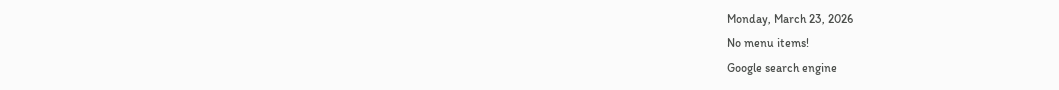Monday, March 23, 2026
No menu items!
Google search engine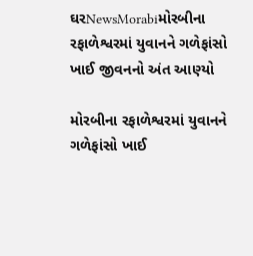ઘરNewsMorabiમોરબીના રફાળેશ્વરમાં યુવાનને ગળેફાંસો ખાઈ જીવનનો અંત આણ્યો

મોરબીના રફાળેશ્વરમાં યુવાનને ગળેફાંસો ખાઈ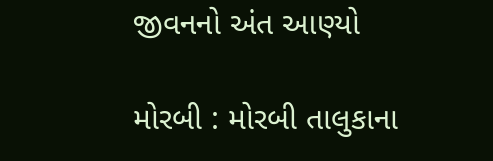જીવનનો અંત આણ્યો

મોરબી : મોરબી તાલુકાના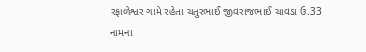રફાળેશ્વર ગામે રહેતા ચતુરભાઈ જીવરાજભાઈ ચાવડા ઉ.33 નામના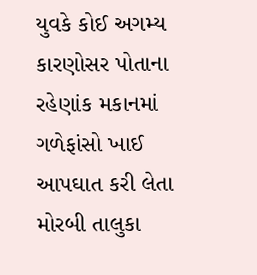યુવકે કોઈ અગમ્ય કારણોસર પોતાના રહેણાંક મકાનમાં ગળેફાંસો ખાઈ આપઘાત કરી લેતા મોરબી તાલુકા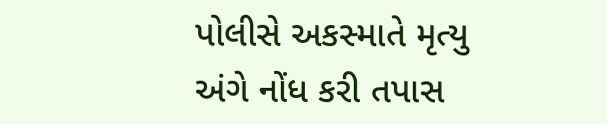પોલીસે અકસ્માતે મૃત્યુ અંગે નોંધ કરી તપાસ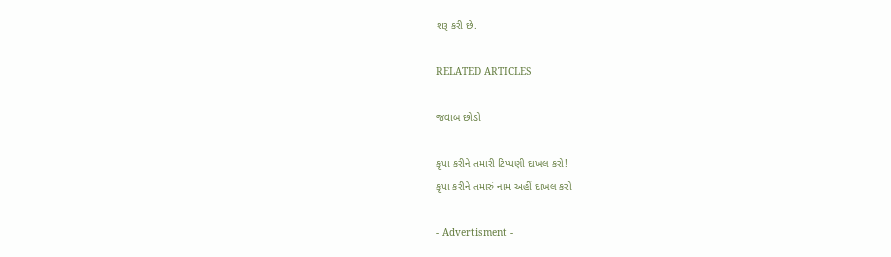શરૂ કરી છે.

RELATED ARTICLES

જવાબ છોડો

કૃપા કરીને તમારી ટિપ્પણી દાખલ કરો!
કૃપા કરીને તમારું નામ અહીં દાખલ કરો

- Advertisment -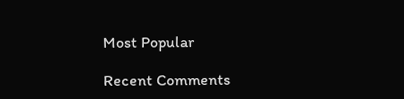Most Popular

Recent Comments